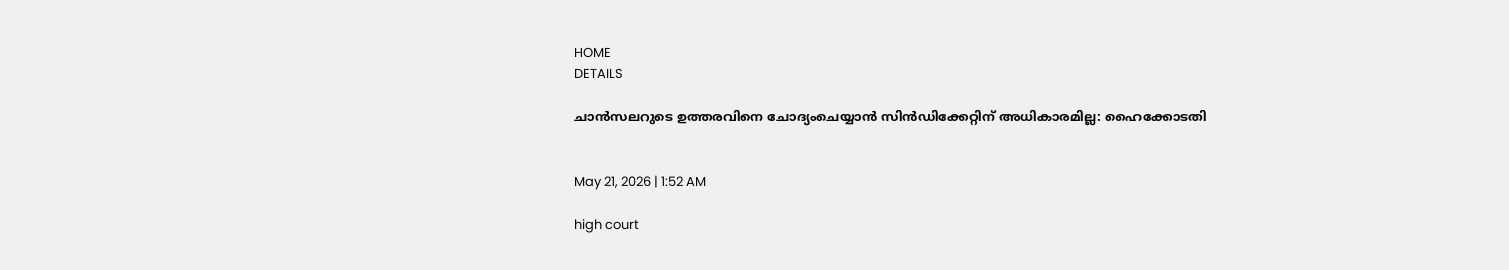HOME
DETAILS

ചാൻസലറുടെ ഉത്തരവിനെ ചോദ്യംചെയ്യാൻ സിൻഡിക്കേറ്റിന് അധികാരമില്ല: ഹൈക്കോടതി


May 21, 2026 | 1:52 AM

high court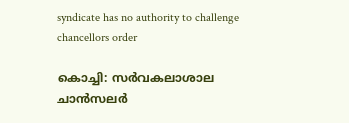syndicate has no authority to challenge chancellors order

കൊച്ചി: സർവകലാശാല ചാൻസലർ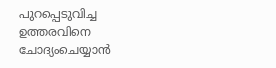പുറപ്പെടുവിച്ച ഉത്തരവിനെ ചോദ്യംചെയ്യാൻ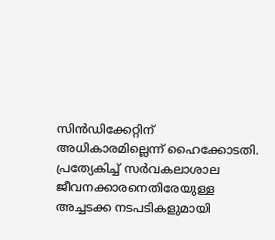സിൻഡിക്കേറ്റിന് അധികാരമില്ലെന്ന് ഹൈക്കോടതി. പ്രത്യേകിച്ച് സർവകലാശാല ജീവനക്കാരനെതിരേയുള്ള അച്ചടക്ക നടപടികളുമായി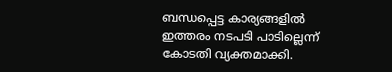ബന്ധപ്പെട്ട കാര്യങ്ങളിൽ ഇത്തരം നടപടി പാടില്ലെന്ന് കോടതി വ്യക്തമാക്കി.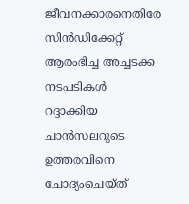ജീവനക്കാരനെതിരേ സിൻഡിക്കേറ്റ് ആരംഭിച്ച അച്ചടക്ക നടപടികൾ റദ്ദാക്കിയ ചാൻസലറുടെ ഉത്തരവിനെ ചോദ്യംചെയ്ത്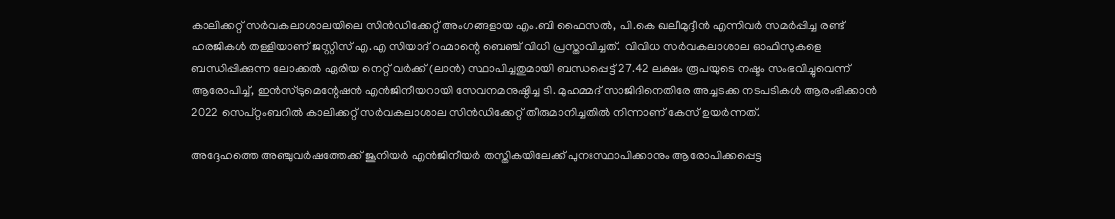കാലിക്കറ്റ് സർവകലാശാലയിലെ സിൻഡിക്കേറ്റ് അംഗങ്ങളായ എം.ബി ഫൈസൽ, പി.കെ ഖലീമുദ്ദീൻ എന്നിവർ സമർപ്പിച്ച രണ്ട് ഹരജികൾ തള്ളിയാണ് ജസ്റ്റിസ് എ.എ സിയാദ് റഹ്മാന്റെ ബെഞ്ച് വിധി പ്രസ്താവിച്ചത്.  വിവിധ സർവകലാശാല ഓഫിസുകളെ ബന്ധിപ്പിക്കുന്ന ലോക്കൽ ഏരിയ നെറ്റ് വർക്ക് (ലാൻ) സ്ഥാപിച്ചതുമായി ബന്ധപ്പെട്ട് 27.42 ലക്ഷം രൂപയുടെ നഷ്ടം സംഭവിച്ചുവെന്ന് ആരോപിച്ച്, ഇൻസ്ട്രുമെന്റേഷൻ എൻജിനീയറായി സേവനമനുഷ്ഠിച്ച ടി. മുഹമ്മദ് സാജിദിനെതിരേ അച്ചടക്ക നടപടികൾ ആരംഭിക്കാൻ 2022 സെപ്റ്റംബറിൽ കാലിക്കറ്റ് സർവകലാശാല സിൻഡിക്കേറ്റ് തീരുമാനിച്ചതിൽ നിന്നാണ് കേസ് ഉയർന്നത്.

അദ്ദേഹത്തെ അഞ്ചുവർഷത്തേക്ക് ജൂനിയർ എൻജിനീയർ തസ്തികയിലേക്ക് പുനഃസ്ഥാപിക്കാനും ആരോപിക്കപ്പെട്ട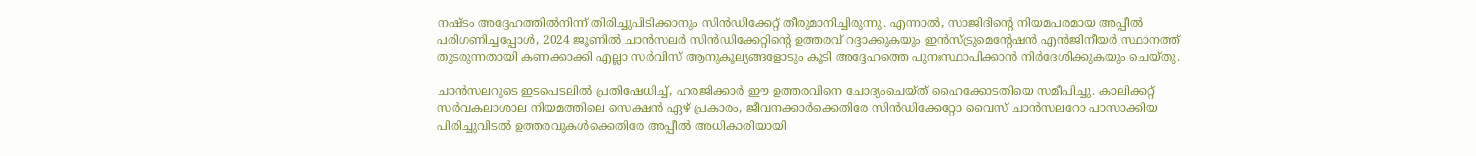നഷ്ടം അദ്ദേഹത്തിൽനിന്ന് തിരിച്ചുപിടിക്കാനും സിൻഡിക്കേറ്റ് തീരുമാനിച്ചിരുന്നു. എന്നാൽ, സാജിദിന്റെ നിയമപരമായ അപ്പീൽ പരിഗണിച്ചപ്പോൾ, 2024 ജൂണിൽ ചാൻസലർ സിൻഡിക്കേറ്റിന്റെ ഉത്തരവ് റദ്ദാക്കുകയും ഇൻസ്ട്രുമെന്റേഷൻ എൻജിനീയർ സ്ഥാനത്ത് തുടരുന്നതായി കണക്കാക്കി എല്ലാ സർവിസ് ആനുകൂല്യങ്ങളോടും കൂടി അദ്ദേഹത്തെ പുനഃസ്ഥാപിക്കാൻ നിർദേശിക്കുകയും ചെയ്തു.

ചാൻസലറുടെ ഇടപെടലിൽ പ്രതിഷേധിച്ച്, ഹരജിക്കാർ ഈ ഉത്തരവിനെ ചോദ്യംചെയ്ത് ഹൈക്കോടതിയെ സമീപിച്ചു. കാലിക്കറ്റ് സർവകലാശാല നിയമത്തിലെ സെക്ഷൻ ഏഴ് പ്രകാരം, ജീവനക്കാർക്കെതിരേ സിൻഡിക്കേറ്റോ വൈസ് ചാൻസലറോ പാസാക്കിയ പിരിച്ചുവിടൽ ഉത്തരവുകൾക്കെതിരേ അപ്പീൽ അധികാരിയായി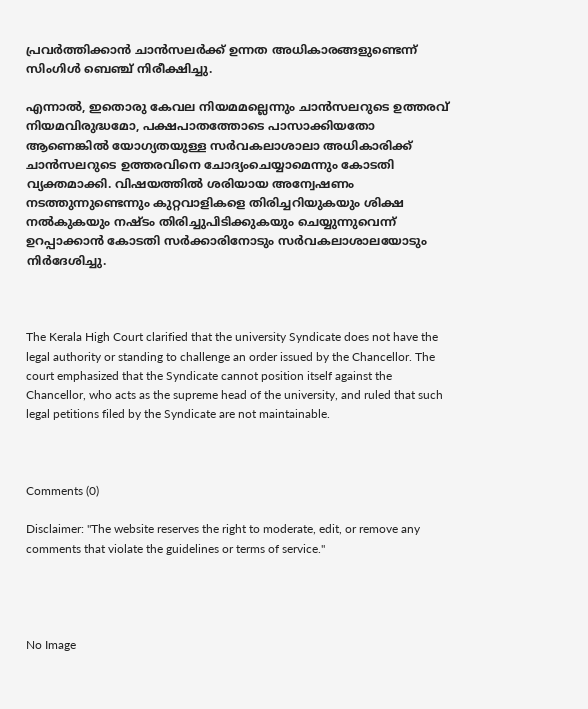പ്രവർത്തിക്കാൻ ചാൻസലർക്ക് ഉന്നത അധികാരങ്ങളുണ്ടെന്ന് സിംഗിൾ ബെഞ്ച് നിരീക്ഷിച്ചു.

എന്നാൽ, ഇതൊരു കേവല നിയമമല്ലെന്നും ചാൻസലറുടെ ഉത്തരവ് നിയമവിരുദ്ധമോ, പക്ഷപാതത്തോടെ പാസാക്കിയതോ ആണെങ്കിൽ യോഗ്യതയുള്ള സർവകലാശാലാ അധികാരിക്ക് ചാൻസലറുടെ ഉത്തരവിനെ ചോദ്യംചെയ്യാമെന്നും കോടതി വ്യക്തമാക്കി. വിഷയത്തിൽ ശരിയായ അന്വേഷണം നടത്തുന്നുണ്ടെന്നും കുറ്റവാളികളെ തിരിച്ചറിയുകയും ശിക്ഷ നൽകുകയും നഷ്ടം തിരിച്ചുപിടിക്കുകയും ചെയ്യുന്നുവെന്ന് ഉറപ്പാക്കാൻ കോടതി സർക്കാരിനോടും സർവകലാശാലയോടും നിർദേശിച്ചു.



The Kerala High Court clarified that the university Syndicate does not have the legal authority or standing to challenge an order issued by the Chancellor. The court emphasized that the Syndicate cannot position itself against the Chancellor, who acts as the supreme head of the university, and ruled that such legal petitions filed by the Syndicate are not maintainable.



Comments (0)

Disclaimer: "The website reserves the right to moderate, edit, or remove any comments that violate the guidelines or terms of service."




No Image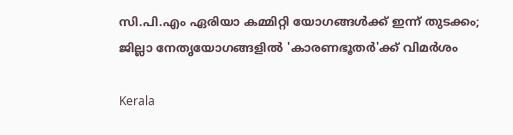സി.പി.എം ഏരിയാ കമ്മിറ്റി യോഗങ്ങൾക്ക് ഇന്ന് തുടക്കം; ജില്ലാ നേതൃയോഗങ്ങളിൽ 'കാരണഭൂതർ'ക്ക് വിമർശം

Kerala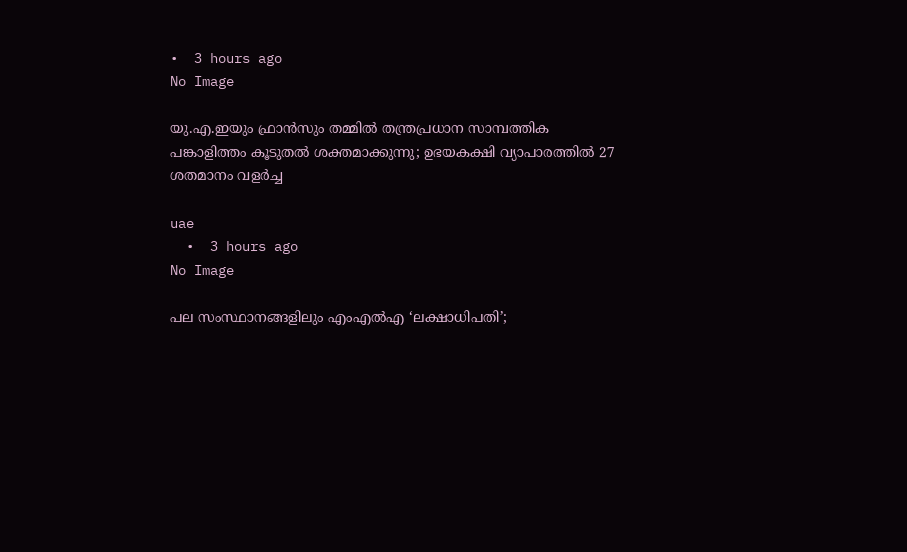•  3 hours ago
No Image

യു.എ.ഇയും ഫ്രാൻസും തമ്മിൽ തന്ത്രപ്രധാന സാമ്പത്തിക പങ്കാളിത്തം കൂടുതൽ ശക്തമാക്കുന്നു; ഉഭയകക്ഷി വ്യാപാരത്തിൽ 27 ശതമാനം വളർച്ച

uae
  •  3 hours ago
No Image

പല സംസ്ഥാനങ്ങളിലും എംഎൽഎ ‘ലക്ഷാധിപതി’;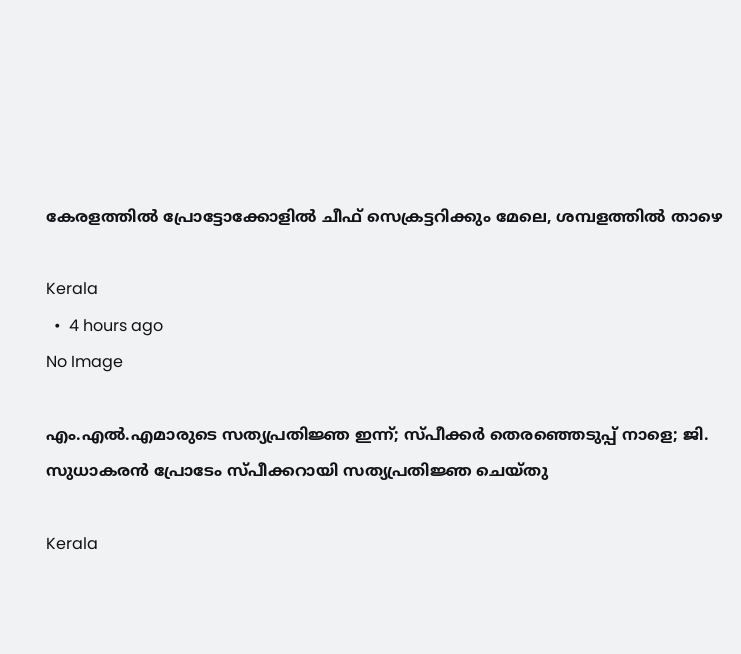കേരളത്തിൽ പ്രോട്ടോക്കോളിൽ ചീഫ് സെക്രട്ടറിക്കും മേലെ, ശമ്പളത്തിൽ താഴെ

Kerala
  •  4 hours ago
No Image

എം.എൽ.എമാരുടെ സത്യപ്രതിജ്ഞ ഇന്ന്; സ്പീക്കർ തെരഞ്ഞെടുപ്പ് നാളെ; ജി. സുധാകരൻ പ്രോടേം സ്പീക്കറായി സത്യപ്രതിജ്ഞ ചെയ്തു

Kerala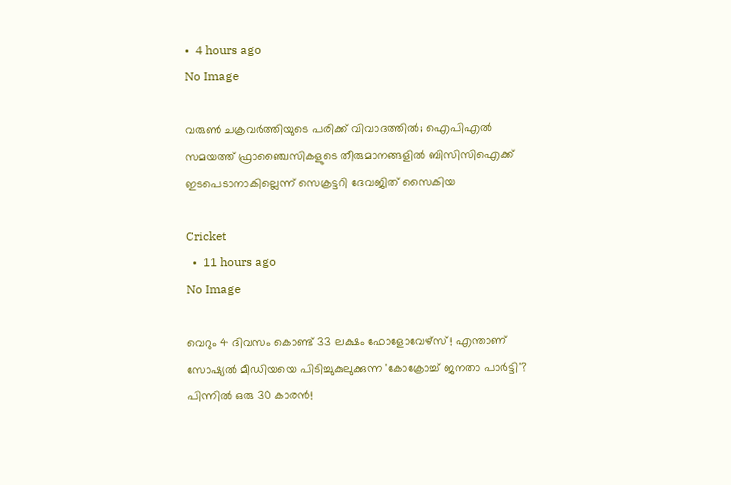•  4 hours ago
No Image

വരുൺ ചക്രവർത്തിയുടെ പരിക്ക് വിവാദത്തിൽ; ഐപിഎൽ സമയത്ത് ഫ്രാഞ്ചൈസികളുടെ തീരുമാനങ്ങളിൽ ബിസിസിഐക്ക് ഇടപെടാനാകില്ലെന്ന് സെക്രട്ടറി ദേവജിത് സൈകിയ

Cricket
  •  11 hours ago
No Image

വെറും 4 ദിവസം കൊണ്ട് 33 ലക്ഷം ഫോളോവേഴ്‌സ്! എന്താണ് സോഷ്യൽ മീഡിയയെ പിടിച്ചുകുലുക്കുന്ന 'കോക്രോച്ച് ജനതാ പാർട്ടി'? പിന്നിൽ ഒരു 30 കാരൻ!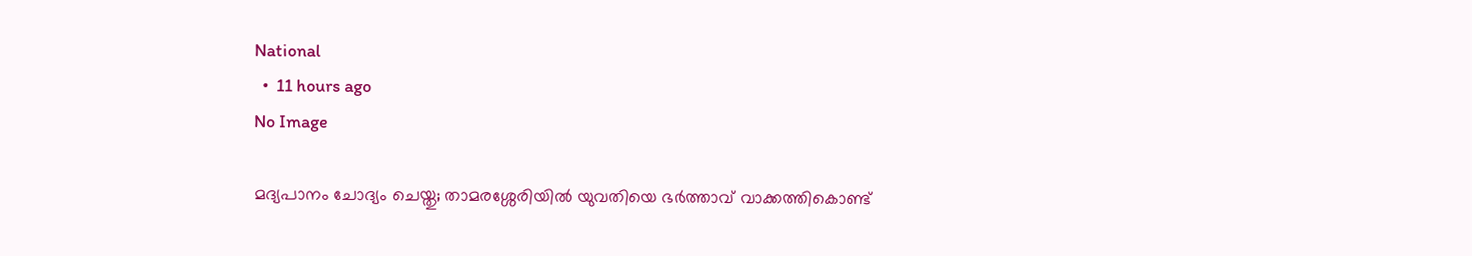National
  •  11 hours ago
No Image

മദ്യപാനം ചോദ്യം ചെയ്തു; താമരശ്ശേരിയിൽ യുവതിയെ ഭർത്താവ് വാക്കത്തികൊണ്ട്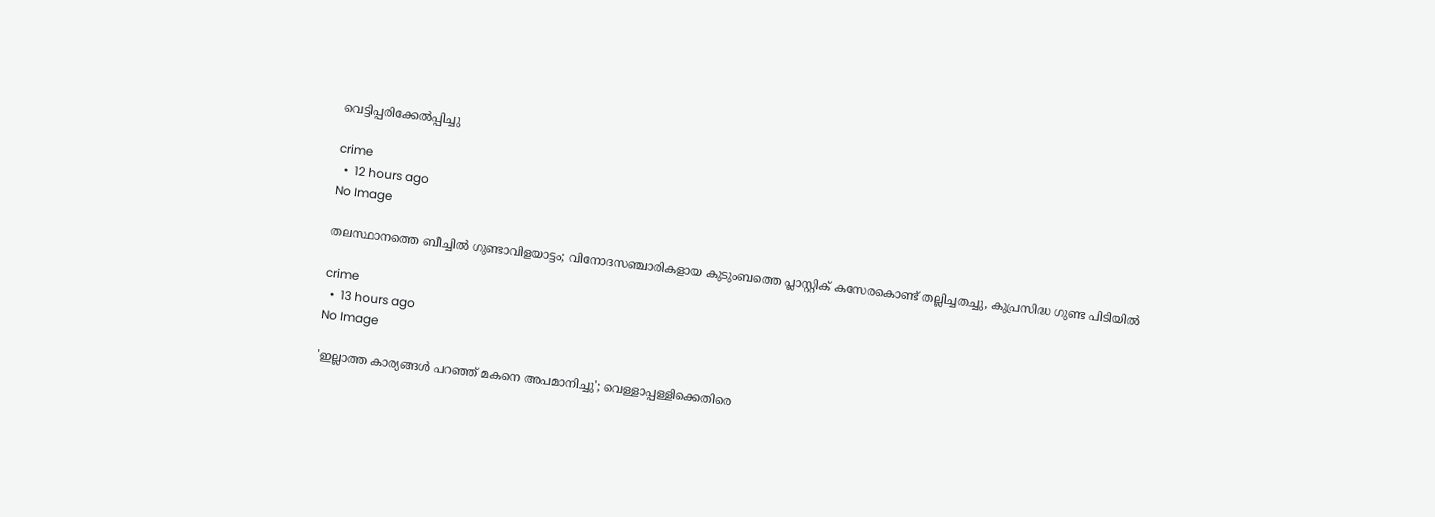വെട്ടിപ്പരിക്കേൽപ്പിച്ചു

crime
  •  12 hours ago
No Image

തലസ്ഥാനത്തെ ബീച്ചിൽ ഗുണ്ടാവിളയാട്ടം; വിനോദസഞ്ചാരികളായ കുടുംബത്തെ പ്ലാസ്റ്റിക് കസേരകൊണ്ട് തല്ലിച്ചതച്ചു, കുപ്രസിദ്ധ ഗുണ്ട പിടിയിൽ

crime
  •  13 hours ago
No Image

'ഇല്ലാത്ത കാര്യങ്ങൾ പറഞ്ഞ് മകനെ അപമാനിച്ചു'; വെള്ളാപ്പള്ളിക്കെതിരെ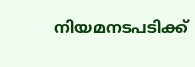നിയമനടപടിക്ക്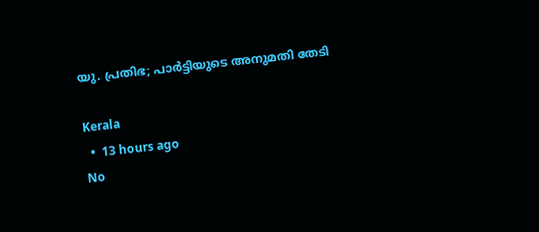യു. പ്രതിഭ; പാര്‍ട്ടിയുടെ അനുമതി തേടി

Kerala
  •  13 hours ago
No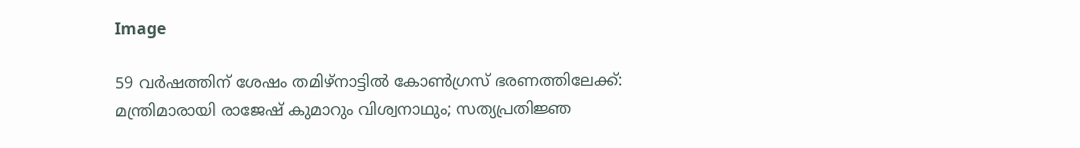Image

59 വർഷത്തിന് ശേഷം തമിഴ്‌നാട്ടിൽ കോൺഗ്രസ് ഭരണത്തിലേക്ക്: മന്ത്രിമാരായി രാജേഷ് കുമാറും വിശ്വനാഥും; സത്യപ്രതിജ്ഞ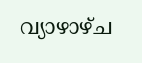വ്യാഴാഴ്ച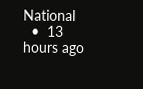National
  •  13 hours ago